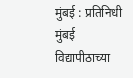मुंबई : प्रतिनिधी मुंबई विद्यापीठाच्या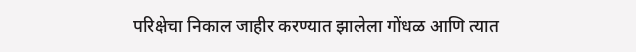परिक्षेचा निकाल जाहीर करण्यात झालेला गोंधळ आणि त्यात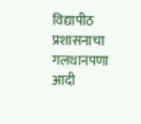विद्यापीठ प्रशासनाचा गलथानपणा आदी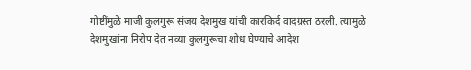गोष्टींमुळे माजी कुलगुरू संजय देशमुख यांची कारकिर्द वादग्रस्त ठरली. त्यामुळे देशमुखांना निरोप देत नव्या कुलगुरूचा शोध घेण्याचे आदेश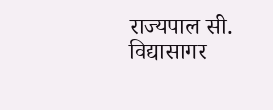राज्यपाल सी. विद्यासागर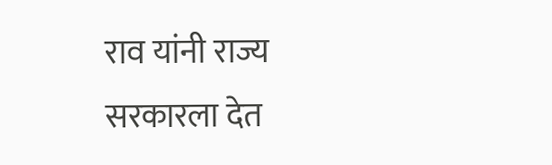राव यांनी राज्य सरकारला देत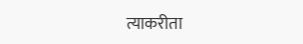त्याकरीता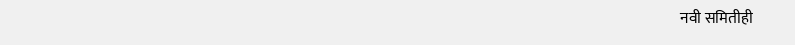नवी समितीही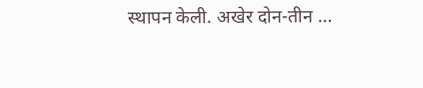स्थापन केली. अखेर दोन-तीन …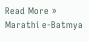Read More »
Marathi e-Batmya